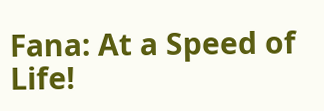Fana: At a Speed of Life!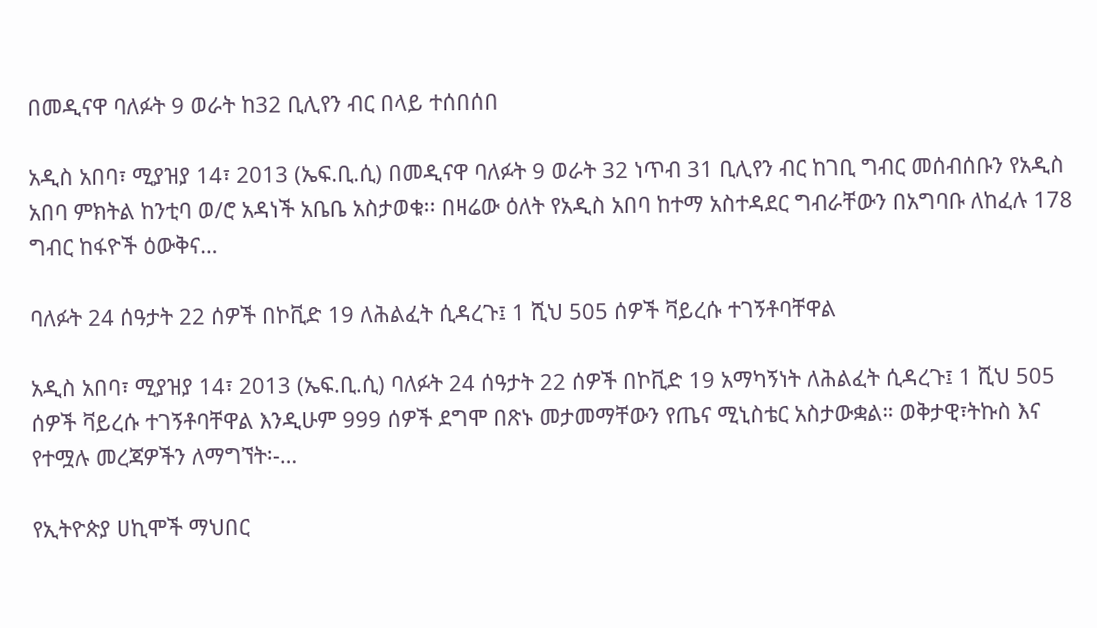በመዲናዋ ባለፉት 9 ወራት ከ32 ቢሊየን ብር በላይ ተሰበሰበ

አዲስ አበባ፣ ሚያዝያ 14፣ 2013 (ኤፍ.ቢ.ሲ) በመዲናዋ ባለፉት 9 ወራት 32 ነጥብ 31 ቢሊየን ብር ከገቢ ግብር መሰብሰቡን የአዲስ አበባ ምክትል ከንቲባ ወ/ሮ አዳነች አቤቤ አስታወቁ፡፡ በዛሬው ዕለት የአዲስ አበባ ከተማ አስተዳደር ግብራቸውን በአግባቡ ለከፈሉ 178 ግብር ከፋዮች ዕውቅና…

ባለፉት 24 ሰዓታት 22 ሰዎች በኮቪድ 19 ለሕልፈት ሲዳረጉ፤ 1 ሺህ 505 ሰዎች ቫይረሱ ተገኝቶባቸዋል

አዲስ አበባ፣ ሚያዝያ 14፣ 2013 (ኤፍ.ቢ.ሲ) ባለፉት 24 ሰዓታት 22 ሰዎች በኮቪድ 19 አማካኝነት ለሕልፈት ሲዳረጉ፤ 1 ሺህ 505 ሰዎች ቫይረሱ ተገኝቶባቸዋል እንዲሁም 999 ሰዎች ደግሞ በጽኑ መታመማቸውን የጤና ሚኒስቴር አስታውቋል። ወቅታዊ፣ትኩስ እና የተሟሉ መረጃዎችን ለማግኘት፡-…

የኢትዮጵያ ሀኪሞች ማህበር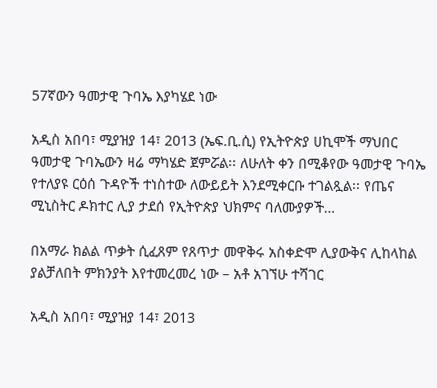57ኛውን ዓመታዊ ጉባኤ እያካሄደ ነው

አዲስ አበባ፣ ሚያዝያ 14፣ 2013 (ኤፍ.ቢ.ሲ) የኢትዮጵያ ሀኪሞች ማህበር ዓመታዊ ጉባኤውን ዛሬ ማካሄድ ጀምሯል፡፡ ለሁለት ቀን በሚቆየው ዓመታዊ ጉባኤ የተለያዩ ርዕሰ ጉዳዮች ተነስተው ለውይይት እንደሚቀርቡ ተገልጿል፡፡ የጤና ሚኒስትር ዶክተር ሊያ ታደሰ የኢትዮጵያ ህክምና ባለሙያዎች…

በአማራ ክልል ጥቃት ሲፈጸም የጸጥታ መዋቅሩ አስቀድሞ ሊያውቅና ሊከላከል ያልቻለበት ምክንያት እየተመረመረ ነው – አቶ አገኘሁ ተሻገር

አዲስ አበባ፣ ሚያዝያ 14፣ 2013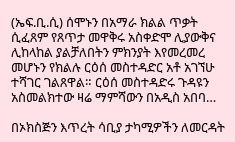(ኤፍ.ቢ.ሲ) ሰሞኑን በአማራ ክልል ጥቃት ሲፈጸም የጸጥታ መዋቅሩ አስቀድሞ ሊያውቅና ሊከላከል ያልቻለበትን ምክንያት እየመረመረ መሆኑን የክልሉ ርዕሰ መስተዳድር አቶ አገኘሁ ተሻገር ገልጸዋል። ርዕሰ መስተዳድሩ ጉዳዩን አስመልክተው ዛሬ ማምሻውን በአዲስ አበባ…

በኦክስጅን እጥረት ሳቢያ ታካሚዎችን ለመርዳት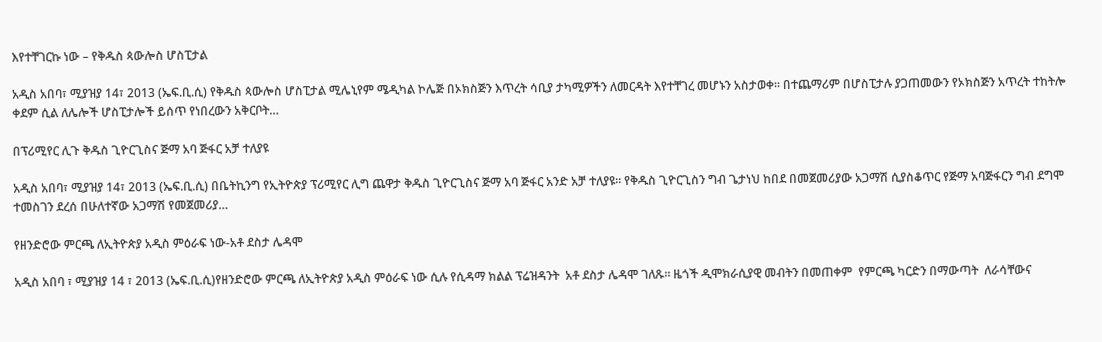እየተቸገርኩ ነው – የቅዱስ ጳውሎስ ሆስፒታል

አዲስ አበባ፣ ሚያዝያ 14፣ 2013 (ኤፍ.ቢ.ሲ) የቅዱስ ጳውሎስ ሆስፒታል ሚሌኒየም ሜዲካል ኮሌጅ በኦክስጅን እጥረት ሳቢያ ታካሚዎችን ለመርዳት እየተቸገረ መሆኑን አስታወቀ፡፡ በተጨማሪም በሆስፒታሉ ያጋጠመውን የኦክስጅን አጥረት ተከትሎ ቀደም ሲል ለሌሎች ሆስፒታሎች ይሰጥ የነበረውን አቅርቦት…

በፕሪሚየር ሊጉ ቅዱስ ጊዮርጊስና ጅማ አባ ጅፋር አቻ ተለያዩ

አዲስ አበባ፣ ሚያዝያ 14፣ 2013 (ኤፍ.ቢ.ሲ) በቤትኪንግ የኢትዮጵያ ፕሪሚየር ሊግ ጨዋታ ቅዱስ ጊዮርጊስና ጅማ አባ ጅፋር አንድ አቻ ተለያዩ፡፡ የቅዱስ ጊዮርጊስን ግብ ጌታነህ ከበደ በመጀመሪያው አጋማሽ ሲያስቆጥር የጅማ አባጅፋርን ግብ ደግሞ ተመስገን ደረሰ በሁለተኛው አጋማሽ የመጀመሪያ…

የዘንድሮው ምርጫ ለኢትዮጵያ አዲስ ምዕራፍ ነው-አቶ ደስታ ሌዳሞ

አዲስ አበባ ፣ ሚያዝያ 14 ፣ 2013 (ኤፍ.ቢ.ሲ)የዘንድሮው ምርጫ ለኢትዮጵያ አዲስ ምዕራፍ ነው ሲሉ የሲዳማ ክልል ፕሬዝዳንት  አቶ ደስታ ሌዳሞ ገለጹ። ዜጎች ዲሞክራሲያዊ መብትን በመጠቀም  የምርጫ ካርድን በማውጣት  ለራሳቸውና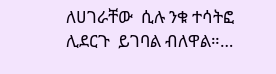ለሀገራቸው  ሲሉ ንቁ ተሳትፎ ሊደርጉ  ይገባል ብለዋል።…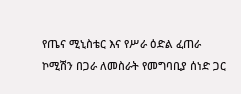የጤና ሚኒስቴር እና የሥራ ዕድል ፈጠራ ኮሚሽን በጋራ ለመስራት የመግባቢያ ሰነድ ጋር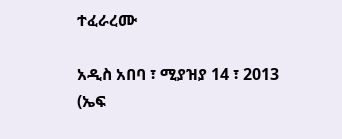ተፈራረሙ

አዲስ አበባ ፣ ሚያዝያ 14 ፣ 2013 (ኤፍ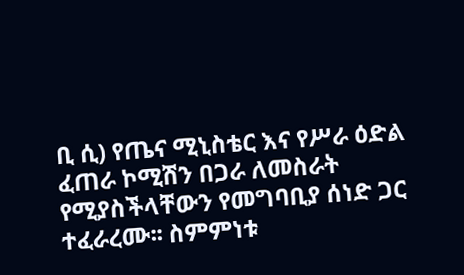ቢ ሲ) የጤና ሚኒስቴር እና የሥራ ዕድል ፈጠራ ኮሚሽን በጋራ ለመስራት የሚያስችላቸውን የመግባቢያ ሰነድ ጋር ተፈራረሙ፡፡ ስምምነቱ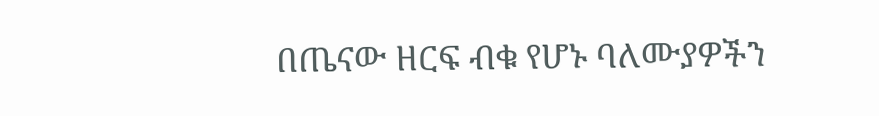በጤናው ዘርፍ ብቁ የሆኑ ባለሙያዎችን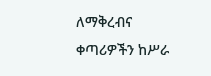ለማቅረብና ቀጣሪዎችን ከሥራ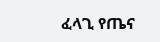ፈላጊ የጤና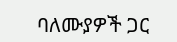ባለሙያዎች ጋር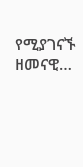የሚያገናኙ ዘመናዊ…